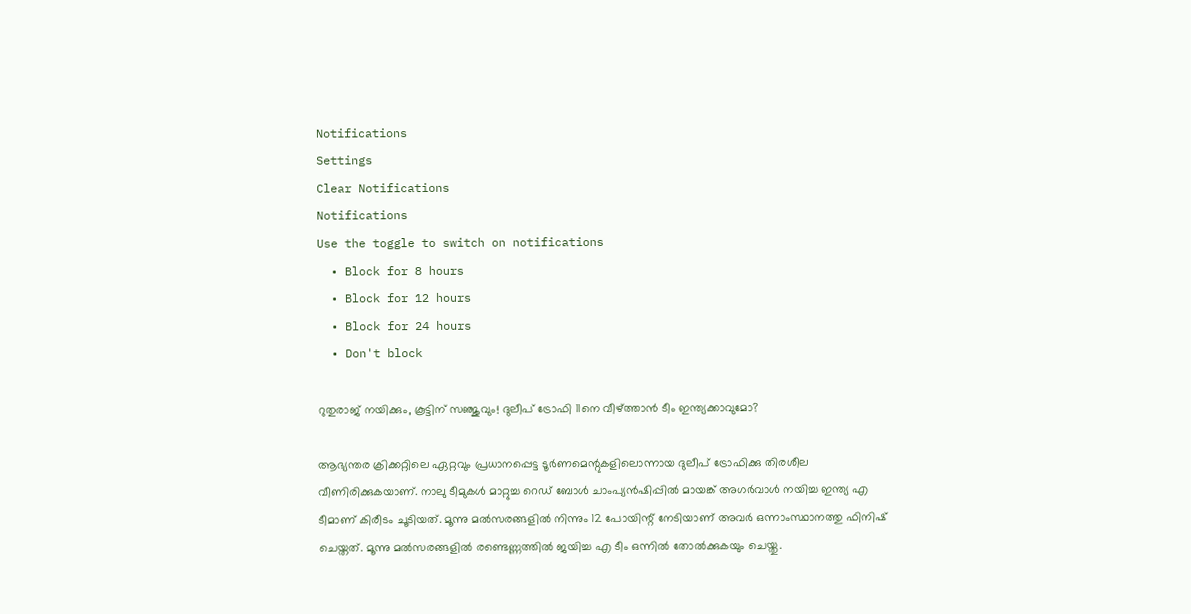Notifications
Settings
Clear Notifications
Notifications
Use the toggle to switch on notifications
  • Block for 8 hours
  • Block for 12 hours
  • Block for 24 hours
  • Don't block

റുതുരാജ് നയിക്കും, കൂട്ടിന് സഞ്ജുവും! ദുലീപ് ട്രോഫി 11നെ വീഴ്ത്താന്‍ ടീം ഇന്ത്യക്കാവുമോ?

ആഭ്യന്തര ക്രിക്കറ്റിലെ ഏറ്റവും പ്രധാനപ്പെട്ട ടൂര്‍ണമെന്റുകളിലൊന്നായ ദുലീപ് ട്രോഫിക്കു തിരശീല വീണിരിക്കുകയാണ്. നാലു ടീമുകള്‍ മാറ്റുച്ച റെഡ് ബോള്‍ ചാംപ്യന്‍ഷിപ്പില്‍ മായങ്ക് അഗര്‍വാള്‍ നയിച്ച ഇന്ത്യ എ ടീമാണ് കിരീടം ചൂടിയത്. മൂന്നു മല്‍സരങ്ങളില്‍ നിന്നും 12 പോയിന്റ് നേടിയാണ് അവര്‍ ഒന്നാംസ്ഥാനത്തു ഫിനിഷ് ചെയ്തത്. മൂന്നു മല്‍സരങ്ങളില്‍ രണ്ടെണ്ണത്തില്‍ ജയിച്ച എ ടീം ഒന്നില്‍ തോല്‍ക്കുകയും ചെയ്തു.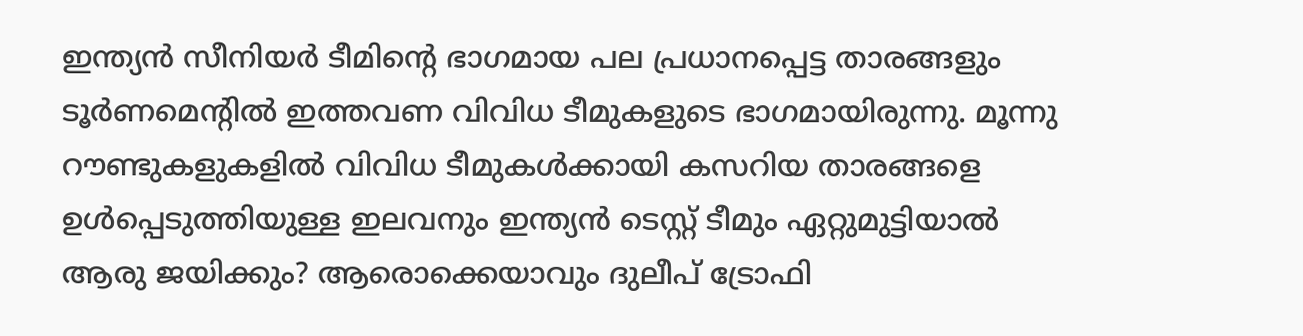ഇന്ത്യന്‍ സീനിയര്‍ ടീമിന്റെ ഭാഗമായ പല പ്രധാനപ്പെട്ട താരങ്ങളും ടൂര്‍ണമെന്റില്‍ ഇത്തവണ വിവിധ ടീമുകളുടെ ഭാഗമായിരുന്നു. മൂന്നു റൗണ്ടുകളുകളില്‍ വിവിധ ടീമുകള്‍ക്കായി കസറിയ താരങ്ങളെ ഉള്‍പ്പെടുത്തിയുള്ള ഇലവനും ഇന്ത്യന്‍ ടെസ്റ്റ് ടീമും ഏറ്റുമുട്ടിയാല്‍ ആരു ജയിക്കും? ആരൊക്കെയാവും ദുലീപ് ട്രോഫി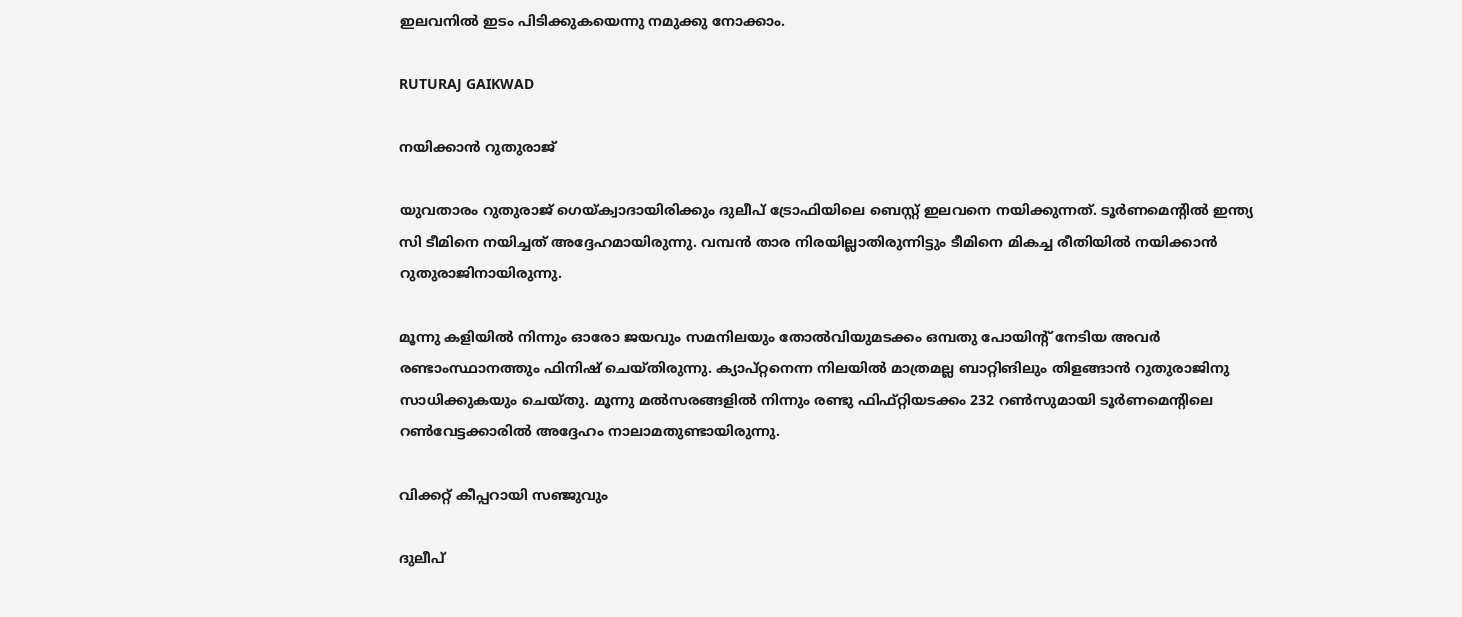ഇലവനില്‍ ഇടം പിടിക്കുകയെന്നു നമുക്കു നോക്കാം.

RUTURAJ GAIKWAD

നയിക്കാന്‍ റുതുരാജ്

യുവതാരം റുതുരാജ് ഗെയ്ക്വാദായിരിക്കും ദുലീപ് ട്രോഫിയിലെ ബെസ്റ്റ് ഇലവനെ നയിക്കുന്നത്. ടൂര്‍ണമെന്റില്‍ ഇന്ത്യ സി ടീമിനെ നയിച്ചത് അദ്ദേഹമായിരുന്നു. വമ്പന്‍ താര നിരയില്ലാതിരുന്നിട്ടും ടീമിനെ മികച്ച രീതിയില്‍ നയിക്കാന്‍ റുതുരാജിനായിരുന്നു.

മൂന്നു കളിയില്‍ നിന്നും ഓരോ ജയവും സമനിലയും തോല്‍വിയുമടക്കം ഒമ്പതു പോയിന്റ് നേടിയ അവര്‍ രണ്ടാംസ്ഥാനത്തും ഫിനിഷ് ചെയ്തിരുന്നു. ക്യാപ്റ്റനെന്ന നിലയില്‍ മാത്രമല്ല ബാറ്റിങിലും തിളങ്ങാന്‍ റുതുരാജിനു സാധിക്കുകയും ചെയ്തു. മൂന്നു മല്‍സരങ്ങളില്‍ നിന്നും രണ്ടു ഫിഫ്റ്റിയടക്കം 232 റണ്‍സുമായി ടൂര്‍ണമെന്റിലെ റണ്‍വേട്ടക്കാരില്‍ അദ്ദേഹം നാലാമതുണ്ടായിരുന്നു.

വിക്കറ്റ് കീപ്പറായി സഞ്ജുവും

ദുലീപ്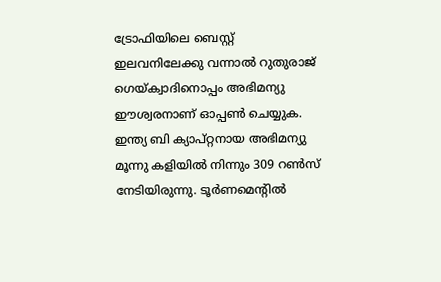ട്രോഫിയിലെ ബെസ്റ്റ് ഇലവനിലേക്കു വന്നാല്‍ റുതുരാജ് ഗെയ്ക്വാദിനൊപ്പം അഭിമന്യു ഈശ്വരനാണ് ഓപ്പണ്‍ ചെയ്യുക. ഇന്ത്യ ബി ക്യാപ്റ്റനായ അഭിമന്യു മൂന്നു കളിയില്‍ നിന്നും 309 റണ്‍സ് നേടിയിരുന്നു. ടൂര്‍ണമെന്റില്‍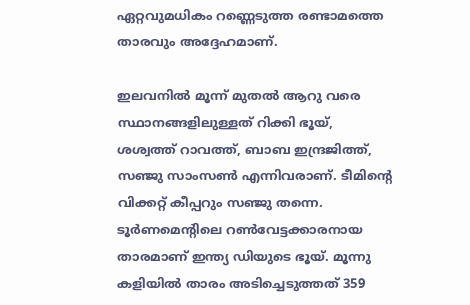ഏറ്റവുമധികം റണ്ണെടുത്ത രണ്ടാമത്തെ താരവും അദ്ദേഹമാണ്.

ഇലവനില്‍ മൂന്ന് മുതല്‍ ആറു വരെ സ്ഥാനങ്ങളിലുള്ളത് റിക്കി ഭൂയ്, ശശ്വത്ത് റാവത്ത്, ബാബ ഇന്ദ്രജിത്ത്, സഞ്ജു സാംസണ്‍ എന്നിവരാണ്. ടീമിന്റെ വിക്കറ്റ് കീപ്പറും സഞ്ജു തന്നെ. ടൂര്‍ണമെന്റിലെ റണ്‍വേട്ടക്കാരനായ താരമാണ് ഇന്ത്യ ഡിയുടെ ഭൂയ്. മൂന്നു കളിയില്‍ താരം അടിച്ചെടുത്തത് 359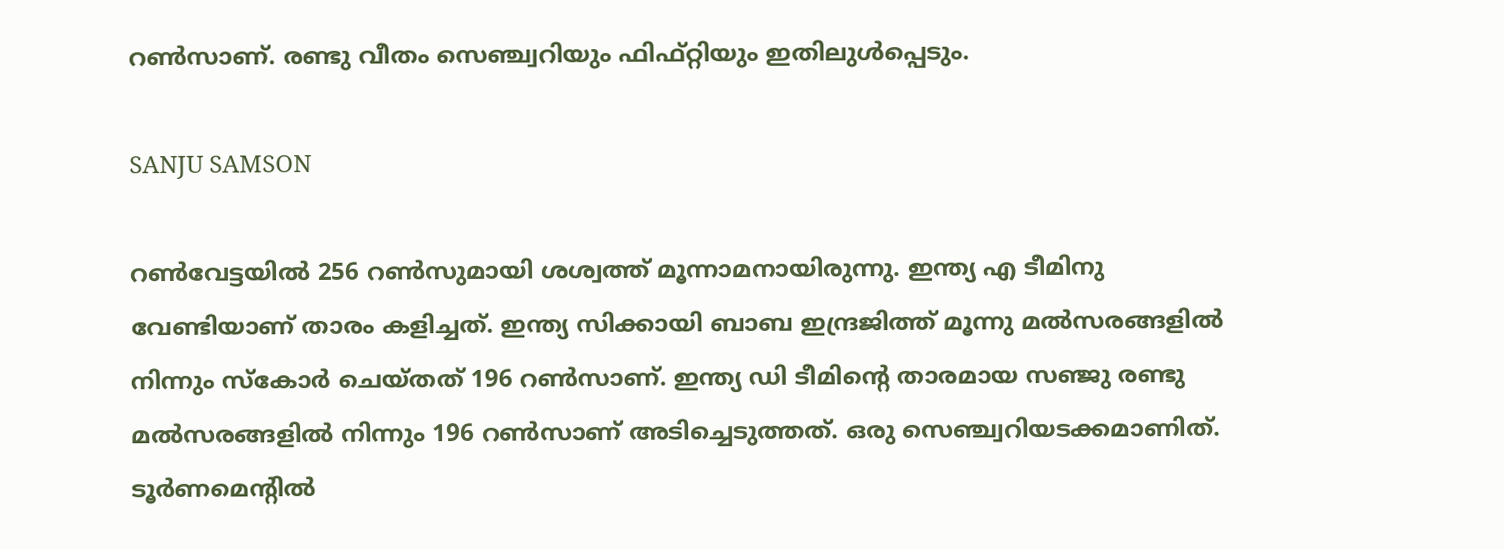റണ്‍സാണ്. രണ്ടു വീതം സെഞ്ച്വറിയും ഫിഫ്റ്റിയും ഇതിലുള്‍പ്പെടും.

SANJU SAMSON

റണ്‍വേട്ടയില്‍ 256 റണ്‍സുമായി ശശ്വത്ത് മൂന്നാമനായിരുന്നു. ഇന്ത്യ എ ടീമിനു വേണ്ടിയാണ് താരം കളിച്ചത്. ഇന്ത്യ സിക്കായി ബാബ ഇന്ദ്രജിത്ത് മൂന്നു മല്‍സരങ്ങളില്‍ നിന്നും സ്‌കോര്‍ ചെയ്തത് 196 റണ്‍സാണ്. ഇന്ത്യ ഡി ടീമിന്റെ താരമായ സഞ്ജു രണ്ടു മല്‍സരങ്ങളില്‍ നിന്നും 196 റണ്‍സാണ് അടിച്ചെടുത്തത്. ഒരു സെഞ്ച്വറിയടക്കമാണിത്. ടൂര്‍ണമെന്റില്‍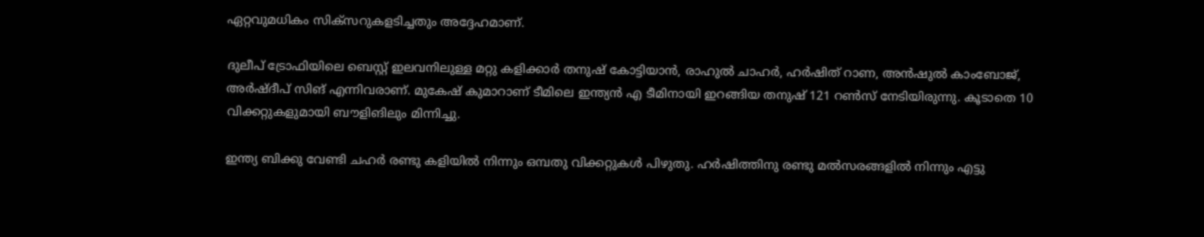ഏറ്റവുമധികം സിക്‌സറുകളടിച്ചതും അദ്ദേഹമാണ്.

ദുലീപ് ട്രോഫിയിലെ ബെസ്റ്റ് ഇലവനിലുള്ള മറ്റു കളിക്കാര്‍ തനുഷ് കോട്ടിയാന്‍, രാഹുല്‍ ചാഹര്‍, ഹര്‍ഷിത് റാണ, അന്‍ഷുല്‍ കാംബോജ്, അര്‍ഷ്ദീപ് സിങ് എന്നിവരാണ്. മുകേഷ് കുമാറാണ് ടീമിലെ ഇന്ത്യന്‍ എ ടീമിനായി ഇറങ്ങിയ തനുഷ് 121 റണ്‍സ് നേടിയിരുന്നു. കൂടാതെ 10 വിക്കറ്റുകളുമായി ബൗളിങിലും മിന്നിച്ചു.

ഇന്ത്യ ബിക്കു വേണ്ടി ചഹര്‍ രണ്ടു കളിയില്‍ നിന്നും ഒമ്പതു വിക്കറ്റുകള്‍ പിഴുതു. ഹര്‍ഷിത്തിനു രണ്ടു മല്‍സരങ്ങളില്‍ നിന്നും എട്ടു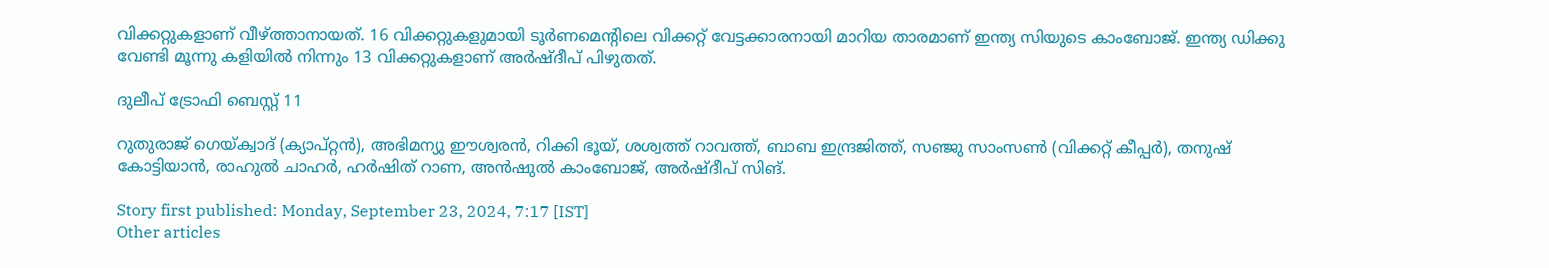വിക്കറ്റുകളാണ് വീഴ്ത്താനായത്. 16 വിക്കറ്റുകളുമായി ടൂര്‍ണമെന്റിലെ വിക്കറ്റ് വേട്ടക്കാരനായി മാറിയ താരമാണ് ഇന്ത്യ സിയുടെ കാംബോജ്. ഇന്ത്യ ഡിക്കു വേണ്ടി മൂന്നു കളിയില്‍ നിന്നും 13 വിക്കറ്റുകളാണ് അര്‍ഷ്ദീപ് പിഴുതത്.

ദുലീപ് ട്രോഫി ബെസ്റ്റ് 11

റുതുരാജ് ഗെയ്ക്വാദ് (ക്യാപ്റ്റന്‍), അഭിമന്യു ഈശ്വരന്‍, റിക്കി ഭൂയ്, ശശ്വത്ത് റാവത്ത്, ബാബ ഇന്ദ്രജിത്ത്, സഞ്ജു സാംസണ്‍ (വിക്കറ്റ് കീപ്പര്‍), തനുഷ് കോട്ടിയാന്‍, രാഹുല്‍ ചാഹര്‍, ഹര്‍ഷിത് റാണ, അന്‍ഷുല്‍ കാംബോജ്, അര്‍ഷ്ദീപ് സിങ്.

Story first published: Monday, September 23, 2024, 7:17 [IST]
Other articles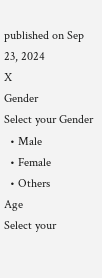published on Sep 23, 2024
X
Gender
Select your Gender
  • Male
  • Female
  • Others
Age
Select your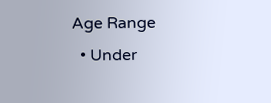Age Range
  • Under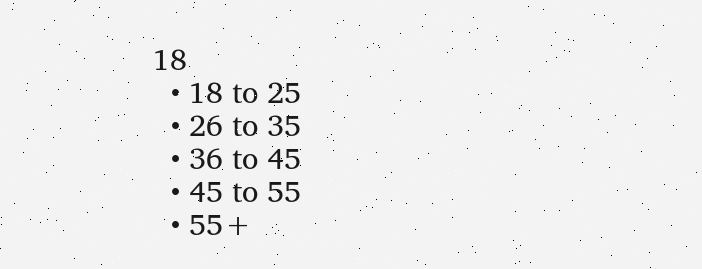18
  • 18 to 25
  • 26 to 35
  • 36 to 45
  • 45 to 55
  • 55+